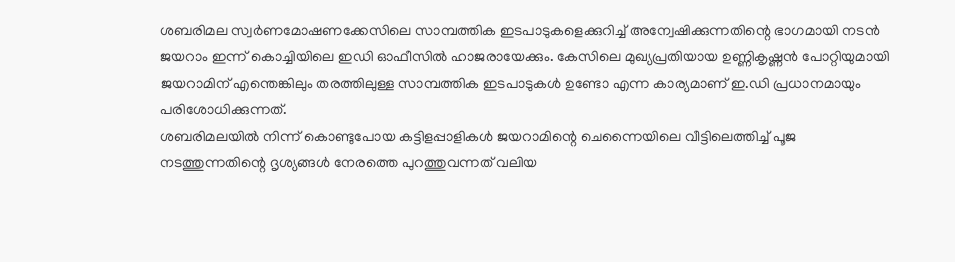ശബരിമല സ്വർണമോഷണക്കേസിലെ സാമ്പത്തിക ഇടപാടുകളെക്കുറിച്ച് അന്വേഷിക്കുന്നതിന്റെ ഭാഗമായി നടൻ ജയറാം ഇന്ന് കൊച്ചിയിലെ ഇഡി ഓഫീസിൽ ഹാജരായേക്കും. കേസിലെ മുഖ്യപ്രതിയായ ഉണ്ണികൃഷ്ണൻ പോറ്റിയുമായി ജയറാമിന് എന്തെങ്കിലും തരത്തിലുള്ള സാമ്പത്തിക ഇടപാടുകൾ ഉണ്ടോ എന്ന കാര്യമാണ് ഇ.ഡി പ്രധാനമായും പരിശോധിക്കുന്നത്.
ശബരിമലയിൽ നിന്ന് കൊണ്ടുപോയ കട്ടിളപ്പാളികൾ ജയറാമിന്റെ ചെന്നൈയിലെ വീട്ടിലെത്തിച്ച് പൂജ നടത്തുന്നതിന്റെ ദൃശ്യങ്ങൾ നേരത്തെ പുറത്തുവന്നത് വലിയ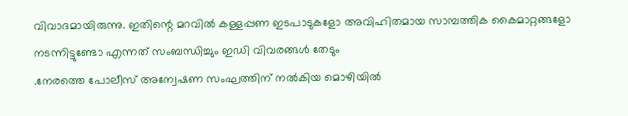വിവാദമായിരുന്നു. ഇതിന്റെ മറവിൽ കള്ളപ്പണ ഇടപാടുകളോ അവിഹിതമായ സാമ്പത്തിക കൈമാറ്റങ്ങളോ നടന്നിട്ടുണ്ടോ എന്നത് സംബന്ധിച്ചും ഇഡി വിവരങ്ങൾ തേടും
.നേരത്തെ പോലീസ് അന്വേഷണ സംഘത്തിന് നൽകിയ മൊഴിയിൽ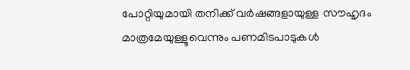പോറ്റിയുമായി തനിക്ക് വർഷങ്ങളായുള്ള സൗഹൃദം മാത്രമേയുള്ളൂവെന്നും പണമിടപാടുകൾ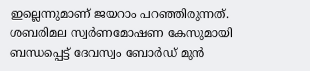ഇല്ലെന്നുമാണ് ജയറാം പറഞ്ഞിരുന്നത്. ശബരിമല സ്വർണമോഷണ കേസുമായി ബന്ധപ്പെട്ട് ദേവസ്വം ബോർഡ് മുൻ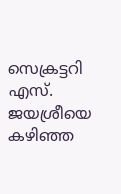സെക്രട്ടറി എസ്. ജയശ്രീയെ കഴിഞ്ഞ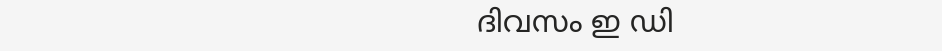ദിവസം ഇ ഡി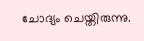ചോദ്യം ചെയ്തിരുന്നു.